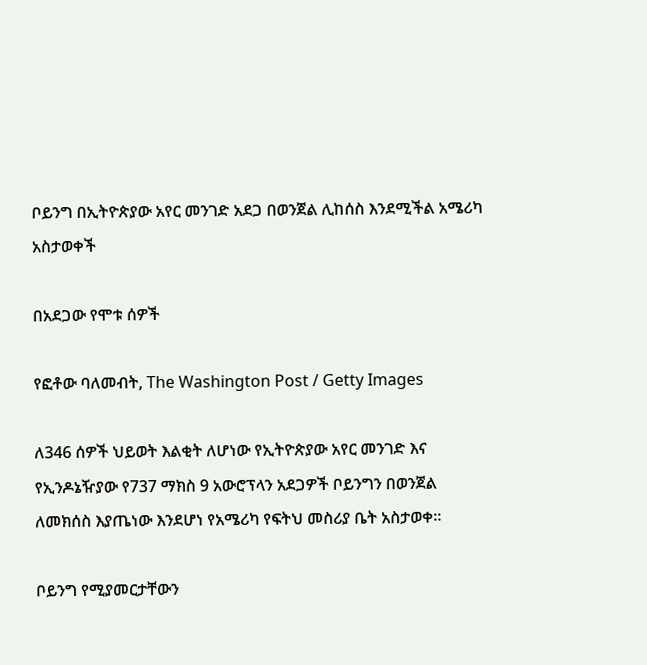ቦይንግ በኢትዮጵያው አየር መንገድ አደጋ በወንጀል ሊከሰስ እንደሚችል አሜሪካ አስታወቀች

በአደጋው የሞቱ ሰዎች

የፎቶው ባለመብት, The Washington Post / Getty Images

ለ346 ሰዎች ህይወት እልቂት ለሆነው የኢትዮጵያው አየር መንገድ እና የኢንዶኔዥያው የ737 ማክስ 9 አውሮፕላን አደጋዎች ቦይንግን በወንጀል ለመክሰስ እያጤነው እንደሆነ የአሜሪካ የፍትህ መስሪያ ቤት አስታወቀ።

ቦይንግ የሚያመርታቸውን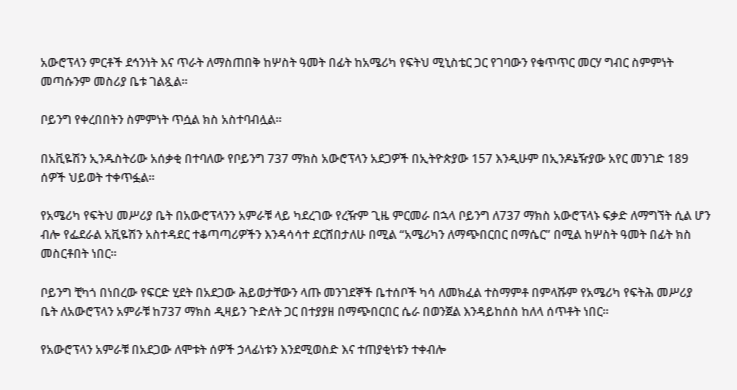አውሮፕላን ምርቶች ደኅንነት እና ጥራት ለማስጠበቅ ከሦስት ዓመት በፊት ከአሜሪካ የፍትህ ሚኒስቴር ጋር የገባውን የቁጥጥር መርሃ ግብር ስምምነት መጣሱንም መስሪያ ቤቱ ገልጿል።

ቦይንግ የቀረበበትን ስምምነት ጥሷል ክስ አስተባብሏል።

በአቪዬሽን ኢንዱስትሪው አሰቃቂ በተባለው የቦይንግ 737 ማክስ አውሮፕላን አደጋዎች በኢትዮጵያው 157 እንዲሁም በኢንዶኔዥያው አየር መንገድ 189 ሰዎች ህይወት ተቀጥፏል።

የአሜሪካ የፍትህ መሥሪያ ቤት በአውሮፕላንን አምራቹ ላይ ካደረገው የረዥም ጊዜ ምርመራ በኋላ ቦይንግ ለ737 ማክስ አውሮፕላኑ ፍቃድ ለማግኘት ሲል ሆን ብሎ የፌደራል አቪዬሽን አስተዳደር ተቆጣጣሪዎችን እንዳሳሳተ ደርሸበታለሁ በሚል “አሜሪካን ለማጭበርበር በማሴር” በሚል ከሦስት ዓመት በፊት ክስ መስርቶበት ነበር።

ቦይንግ ቺካጎ በነበረው የፍርድ ሂደት በአደጋው ሕይወታቸውን ላጡ መንገደኞች ቤተሰቦች ካሳ ለመክፈል ተስማምቶ በምላሹም የአሜሪካ የፍትሕ መሥሪያ ቤት ለአውሮፕላን አምራቹ ከ737 ማክስ ዲዛይን ጉድለት ጋር በተያያዘ በማጭበርበር ሴራ በወንጀል እንዳይከሰስ ከለላ ሰጥቶት ነበር።

የአውሮፕላን አምራቹ በአደጋው ለሞቱት ሰዎች ኃላፊነቱን እንደሚወስድ እና ተጠያቂነቱን ተቀብሎ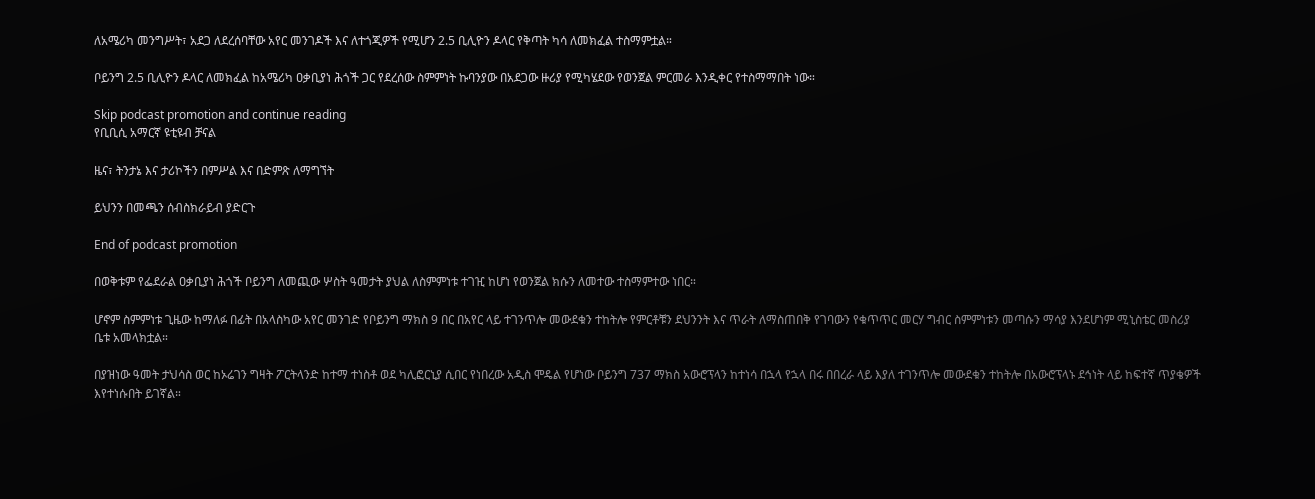ለአሜሪካ መንግሥት፣ አደጋ ለደረሰባቸው አየር መንገዶች እና ለተጎጂዎች የሚሆን 2.5 ቢሊዮን ዶላር የቅጣት ካሳ ለመክፈል ተስማምቷል።

ቦይንግ 2.5 ቢሊዮን ዶላር ለመክፈል ከአሜሪካ ዐቃቢያነ ሕጎች ጋር የደረሰው ስምምነት ኩባንያው በአደጋው ዙሪያ የሚካሄደው የወንጀል ምርመራ እንዲቀር የተስማማበት ነው።

Skip podcast promotion and continue reading
የቢቢሲ አማርኛ ዩቲዩብ ቻናል

ዜና፣ ትንታኔ እና ታሪኮችን በምሥል እና በድምጽ ለማግኘት

ይህንን በመጫን ሰብስክራይብ ያድርጉ

End of podcast promotion

በወቅቱም የፌደራል ዐቃቢያነ ሕጎች ቦይንግ ለመጪው ሦስት ዓመታት ያህል ለስምምነቱ ተገዢ ከሆነ የወንጀል ክሱን ለመተው ተስማምተው ነበር።

ሆኖም ስምምነቱ ጊዜው ከማለፉ በፊት በአላስካው አየር መንገድ የቦይንግ ማክስ 9 በር በአየር ላይ ተገንጥሎ መውደቁን ተከትሎ የምርቶቹን ደህንንት እና ጥራት ለማስጠበቅ የገባውን የቁጥጥር መርሃ ግብር ስምምነቱን መጣሱን ማሳያ እንደሆነም ሚኒስቴር መስሪያ ቤቱ አመላክቷል።

በያዝነው ዓመት ታህሳስ ወር ከኦሬገን ግዛት ፖርትላንድ ከተማ ተነስቶ ወደ ካሊፎርኒያ ሲበር የነበረው አዲስ ሞዴል የሆነው ቦይንግ 737 ማክስ አውሮፕላን ከተነሳ በኋላ የኋላ በሩ በበረራ ላይ እያለ ተገንጥሎ መውደቁን ተከትሎ በአውሮፕላኑ ደኅነት ላይ ከፍተኛ ጥያቄዎች እየተነሱበት ይገኛል።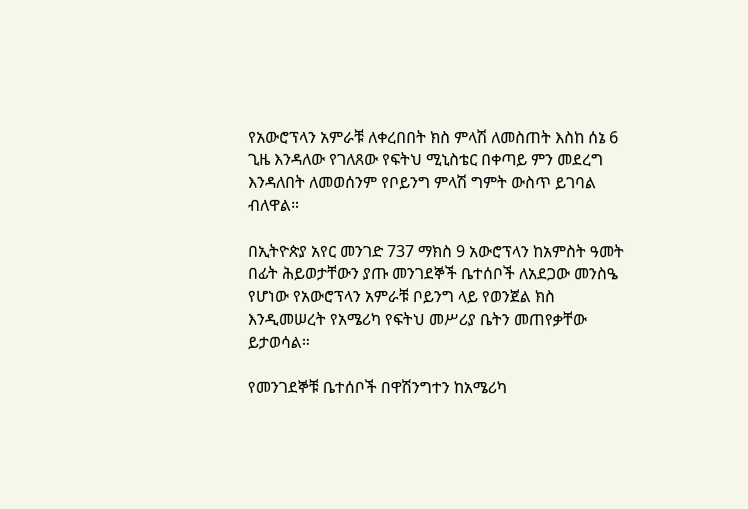የአውሮፕላን አምራቹ ለቀረበበት ክስ ምላሽ ለመስጠት እስከ ሰኔ 6 ጊዜ እንዳለው የገለጸው የፍትህ ሚኒስቴር በቀጣይ ምን መደረግ እንዳለበት ለመወሰንም የቦይንግ ምላሽ ግምት ውስጥ ይገባል ብለዋል።

በኢትዮጵያ አየር መንገድ 737 ማክስ 9 አውሮፕላን ከአምስት ዓመት በፊት ሕይወታቸውን ያጡ መንገደኞች ቤተሰቦች ለአደጋው መንስዔ የሆነው የአውሮፕላን አምራቹ ቦይንግ ላይ የወንጀል ክስ እንዲመሠረት የአሜሪካ የፍትህ መሥሪያ ቤትን መጠየቃቸው ይታወሳል።

የመንገደኞቹ ቤተሰቦች በዋሽንግተን ከአሜሪካ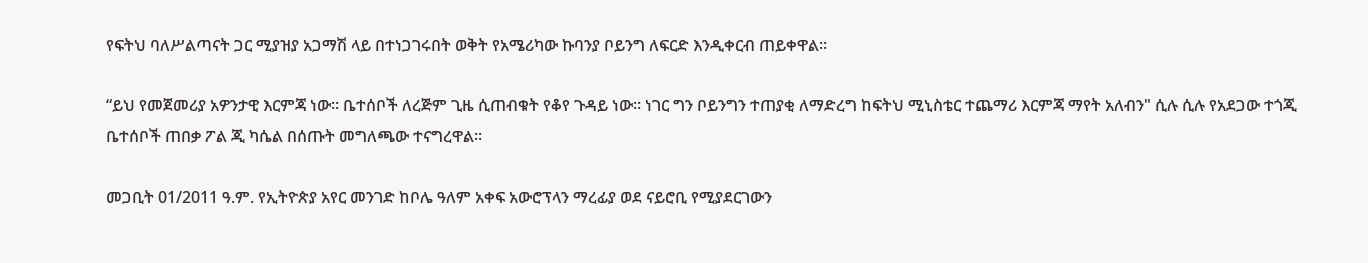የፍትህ ባለሥልጣናት ጋር ሚያዝያ አጋማሽ ላይ በተነጋገሩበት ወቅት የአሜሪካው ኩባንያ ቦይንግ ለፍርድ እንዲቀርብ ጠይቀዋል።

“ይህ የመጀመሪያ አዎንታዊ እርምጃ ነው። ቤተሰቦች ለረጅም ጊዜ ሲጠብቁት የቆየ ጉዳይ ነው። ነገር ግን ቦይንግን ተጠያቂ ለማድረግ ከፍትህ ሚኒስቴር ተጨማሪ እርምጃ ማየት አለብን" ሲሉ ሲሉ የአደጋው ተጎጂ ቤተሰቦች ጠበቃ ፖል ጂ ካሴል በሰጡት መግለጫው ተናግረዋል።

መጋቢት 01/2011 ዓ.ም. የኢትዮጵያ አየር መንገድ ከቦሌ ዓለም አቀፍ አውሮፕላን ማረፊያ ወደ ናይሮቢ የሚያደርገውን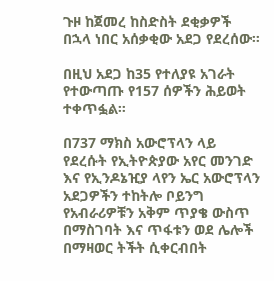ጉዞ ከጀመረ ከስድስት ደቂቃዎች በኋላ ነበር አሰቃቂው አደጋ የደረሰው።

በዚህ አደጋ ከ35 የተለያዩ አገራት የተውጣጡ የ157 ሰዎችን ሕይወት ተቀጥፏል።

በ737 ማክስ አውሮፕላን ላይ የደረሱት የኢትዮጵያው አየር መንገድ እና የኢንዶኔዢያ ላየን ኤር አውሮፕላን አደጋዎችን ተከትሎ ቦይንግ የአብራሪዎቹን አቅም ጥያቄ ውስጥ በማስገባት እና ጥፋቱን ወደ ሌሎች በማዛወር ትችት ሲቀርብበት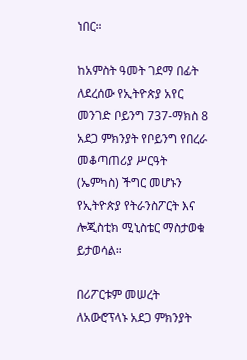ነበር።

ከአምስት ዓመት ገደማ በፊት ለደረሰው የኢትዮጵያ አየር መንገድ ቦይንግ 737-ማክስ 8 አደጋ ምክንያት የቦይንግ የበረራ መቆጣጠሪያ ሥርዓት (ኤምካስ) ችግር መሆኑን የኢትዮጵያ የትራንስፖርት እና ሎጂስቲክ ሚኒስቴር ማስታወቁ ይታወሳል።

በሪፖርቱም መሠረት ለአውሮፕላኑ አደጋ ምክንያት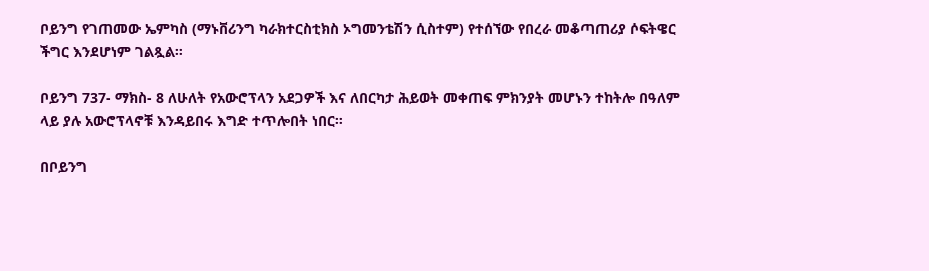ቦይንግ የገጠመው ኤምካስ (ማኑቨሪንግ ካራክተርስቲክስ ኦግመንቴሽን ሲስተም) የተሰኘው የበረራ መቆጣጠሪያ ሶፍትዌር ችግር እንደሆነም ገልጿል።

ቦይንግ 737- ማክስ- 8 ለሁለት የአውሮፕላን አደጋዎች እና ለበርካታ ሕይወት መቀጠፍ ምክንያት መሆኑን ተከትሎ በዓለም ላይ ያሉ አውሮፕላኖቹ እንዳይበሩ እግድ ተጥሎበት ነበር።

በቦይንግ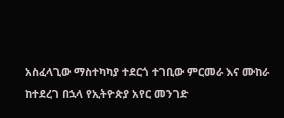አስፈላጊው ማስተካካያ ተደርጎ ተገቢው ምርመራ እና ሙከራ ከተደረገ በኋላ የኢትዮጵያ አየር መንገድ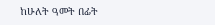ከሁለት ዓመት በፊት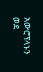አውሮፕላኑን ወደ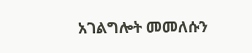አገልግሎት መመለሱን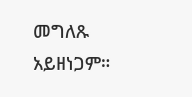መግለጹ አይዘነጋም።